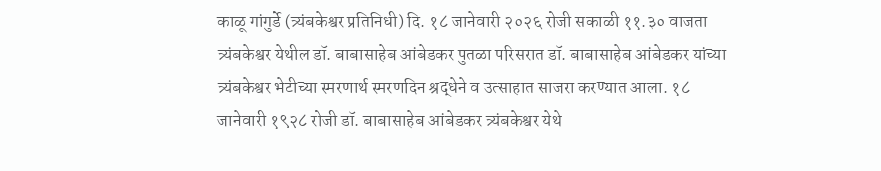काळू गांगुर्डे (त्र्यंबकेश्वर प्रतिनिधी) दि. १८ जानेवारी २०२६ रोजी सकाळी ११.३० वाजता त्र्यंबकेश्वर येथील डॉ. बाबासाहेब आंबेडकर पुतळा परिसरात डॉ. बाबासाहेब आंबेडकर यांच्या त्र्यंबकेश्वर भेटीच्या स्मरणार्थ स्मरणदिन श्रद्धेने व उत्साहात साजरा करण्यात आला. १८ जानेवारी १९२८ रोजी डॉ. बाबासाहेब आंबेडकर त्र्यंबकेश्वर येथे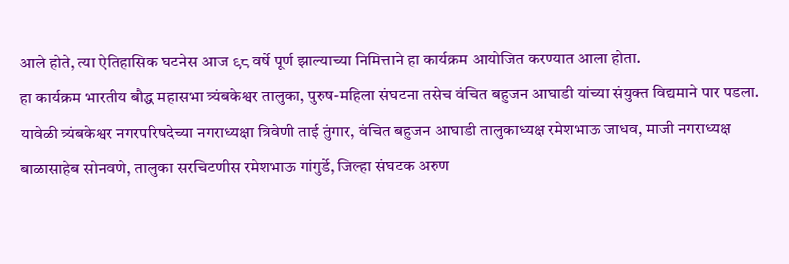आले होते, त्या ऐतिहासिक घटनेस आज ९८ वर्षे पूर्ण झाल्याच्या निमित्ताने हा कार्यक्रम आयोजित करण्यात आला होता.
हा कार्यक्रम भारतीय बौद्ध महासभा त्र्यंबकेश्वर तालुका, पुरुष-महिला संघटना तसेच वंचित बहुजन आघाडी यांच्या संयुक्त विद्यमाने पार पडला. यावेळी त्र्यंबकेश्वर नगरपरिषदेच्या नगराध्यक्षा त्रिवेणी ताई तुंगार, वंचित बहुजन आघाडी तालुकाध्यक्ष रमेशभाऊ जाधव, माजी नगराध्यक्ष बाळासाहेब सोनवणे, तालुका सरचिटणीस रमेशभाऊ गांगुर्डे, जिल्हा संघटक अरुण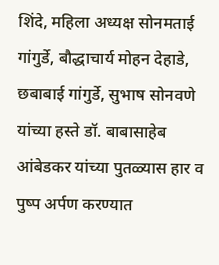शिंदे, महिला अध्यक्ष सोनमताई गांगुर्डे, बौद्धाचार्य मोहन देहाडे, छबाबाई गांगुर्डे, सुभाष सोनवणे यांच्या हस्ते डॉ. बाबासाहेब आंबेडकर यांच्या पुतळ्यास हार व पुष्प अर्पण करण्यात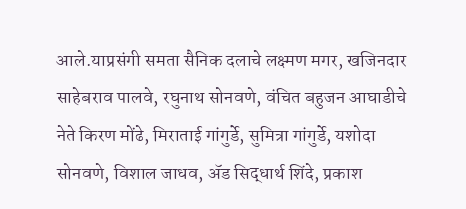आले.याप्रसंगी समता सैनिक दलाचे लक्ष्मण मगर, खजिनदार साहेबराव पालवे, रघुनाथ सोनवणे, वंचित बहुजन आघाडीचे नेते किरण मोंढे, मिराताई गांगुर्डे, सुमित्रा गांगुर्डे, यशोदा सोनवणे, विशाल जाधव, ॲड सिद्धार्थ शिंदे, प्रकाश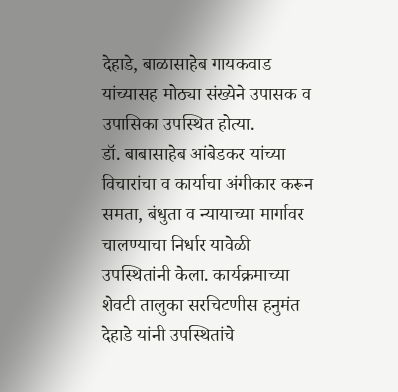देहाडे, बाळासाहेब गायकवाड यांच्यासह मोठ्या संख्येने उपासक व उपासिका उपस्थित होत्या.
डॉ. बाबासाहेब आंबेडकर यांच्या विचारांचा व कार्याचा अंगीकार करून समता, बंधुता व न्यायाच्या मार्गावर चालण्याचा निर्धार यावेळी उपस्थितांनी केला. कार्यक्रमाच्या शेवटी तालुका सरचिटणीस हनुमंत देहाडे यांनी उपस्थितांचे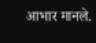आभार मानले.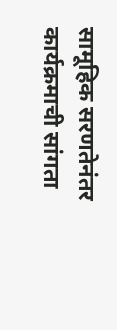सामूहिक सरणतेनंतर कार्यक्रमाची सांगता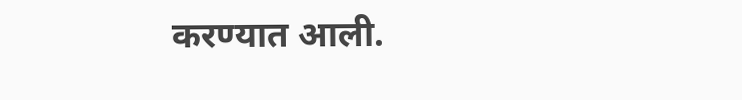करण्यात आली.